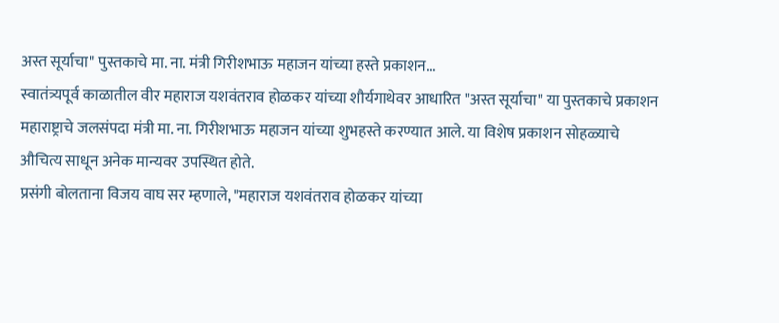अस्त सूर्याचा" पुस्तकाचे मा. ना. मंत्री गिरीशभाऊ महाजन यांच्या हस्ते प्रकाशन...
स्वातंत्र्यपूर्व काळातील वीर महाराज यशवंतराव होळकर यांच्या शौर्यगाथेवर आधारित "अस्त सूर्याचा" या पुस्तकाचे प्रकाशन महाराष्ट्राचे जलसंपदा मंत्री मा. ना. गिरीशभाऊ महाजन यांच्या शुभहस्ते करण्यात आले. या विशेष प्रकाशन सोहळ्याचे औचित्य साधून अनेक मान्यवर उपस्थित होते.
प्रसंगी बोलताना विजय वाघ सर म्हणाले, "महाराज यशवंतराव होळकर यांच्या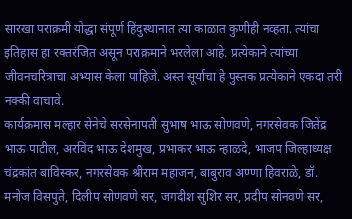सारखा पराक्रमी योद्धा संपूर्ण हिंदुस्थानात त्या काळात कुणीही नव्हता. त्यांचा इतिहास हा रक्तरंजित असून पराक्रमाने भरलेला आहे. प्रत्येकाने त्यांच्या जीवनचरित्राचा अभ्यास केला पाहिजे. अस्त सूर्याचा हे पुस्तक प्रत्येकाने एकदा तरी नक्की वाचावे.
कार्यक्रमास मल्हार सेनेचे सरसेनापती सुभाष भाऊ सोणवणे, नगरसेवक जितेंद्र भाऊ पाटील, अरविंद भाऊ देशमुख, प्रभाकर भाऊ न्हाळदे, भाजप जिल्हाध्यक्ष चंद्रकांत बाविस्कर, नगरसेवक श्रीराम महाजन, बाबुराव अण्णा हिवराळे, डॉ. मनोज विसपुते, दिलीप सोणवणे सर, जगदीश सुशिर सर, प्रदीप सोनवणे सर,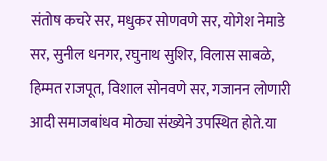संतोष कचरे सर, मधुकर सोणवणे सर, योगेश नेमाडे सर, सुनील धनगर, रघुनाथ सुशिर, विलास साबळे, हिम्मत राजपूत, विशाल सोनवणे सर, गजानन लोणारी आदी समाजबांधव मोठ्या संख्येने उपस्थित होते.या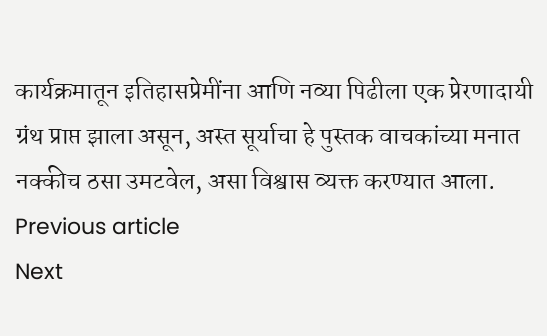कार्यक्रमातून इतिहासप्रेमींना आणि नव्या पिढीला एक प्रेरणादायी ग्रंथ प्राप्त झाला असून, अस्त सूर्याचा हे पुस्तक वाचकांच्या मनात नक्कीच ठसा उमटवेल, असा विश्वास व्यक्त करण्यात आला.
Previous article
Next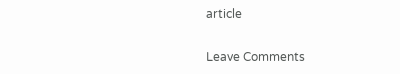article

Leave Comments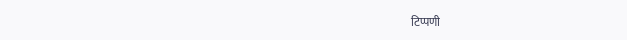टिप्पणी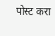पोस्ट करा